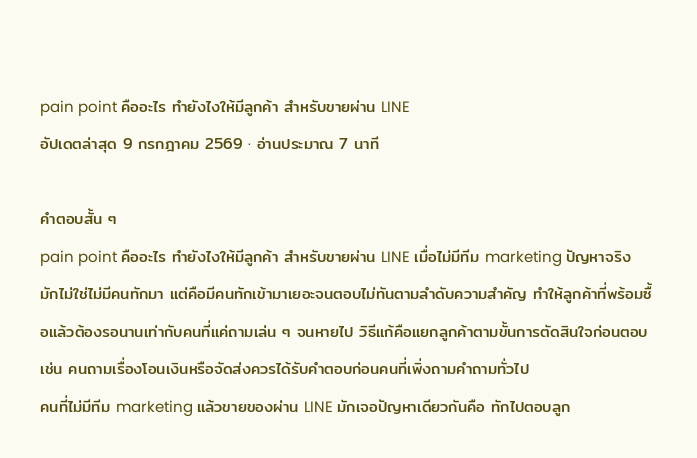pain point คืออะไร ทำยังไงให้มีลูกค้า สำหรับขายผ่าน LINE
อัปเดตล่าสุด 9 กรกฎาคม 2569 · อ่านประมาณ 7 นาที

คำตอบสั้น ๆ
pain point คืออะไร ทำยังไงให้มีลูกค้า สำหรับขายผ่าน LINE เมื่อไม่มีทีม marketing ปัญหาจริงมักไม่ใช่ไม่มีคนทักมา แต่คือมีคนทักเข้ามาเยอะจนตอบไม่ทันตามลำดับความสำคัญ ทำให้ลูกค้าที่พร้อมซื้อแล้วต้องรอนานเท่ากับคนที่แค่ถามเล่น ๆ จนหายไป วิธีแก้คือแยกลูกค้าตามขั้นการตัดสินใจก่อนตอบ เช่น คนถามเรื่องโอนเงินหรือจัดส่งควรได้รับคำตอบก่อนคนที่เพิ่งถามคำถามทั่วไป
คนที่ไม่มีทีม marketing แล้วขายของผ่าน LINE มักเจอปัญหาเดียวกันคือ ทักไปตอบลูก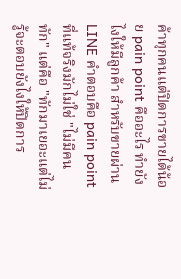ค้าทุกคนแต่ปิดการขายได้น้อย pain point คืออะไร ทำยังไงให้มีลูกค้า สำหรับขายผ่าน LINE คำตอบคือ pain point ที่แท้จริงมักไม่ใช่ "ไม่มีคนทัก" แต่คือ "ทักมาเยอะแต่ไม่รู้จะตอบยังไงให้ปิดการ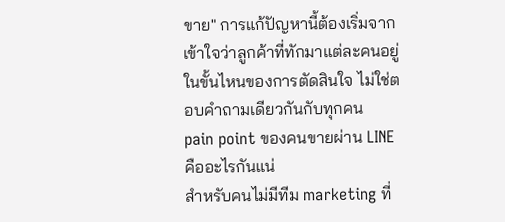ขาย" การแก้ปัญหานี้ต้องเริ่มจากเข้าใจว่าลูกค้าที่ทักมาแต่ละคนอยู่ในขั้นไหนของการตัดสินใจ ไม่ใช่ตอบคำถามเดียวกันกับทุกคน
pain point ของคนขายผ่าน LINE คืออะไรกันแน่
สำหรับคนไม่มีทีม marketing ที่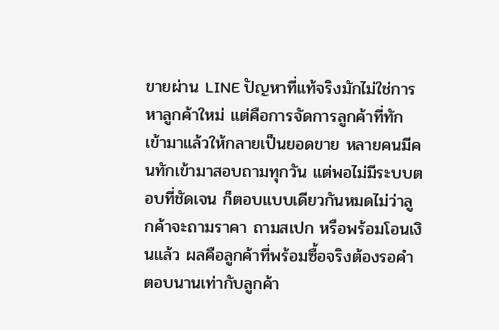ขายผ่าน LINE ปัญหาที่แท้จริงมักไม่ใช่การหาลูกค้าใหม่ แต่คือการจัดการลูกค้าที่ทักเข้ามาแล้วให้กลายเป็นยอดขาย หลายคนมีคนทักเข้ามาสอบถามทุกวัน แต่พอไม่มีระบบตอบที่ชัดเจน ก็ตอบแบบเดียวกันหมดไม่ว่าลูกค้าจะถามราคา ถามสเปก หรือพร้อมโอนเงินแล้ว ผลคือลูกค้าที่พร้อมซื้อจริงต้องรอคำตอบนานเท่ากับลูกค้า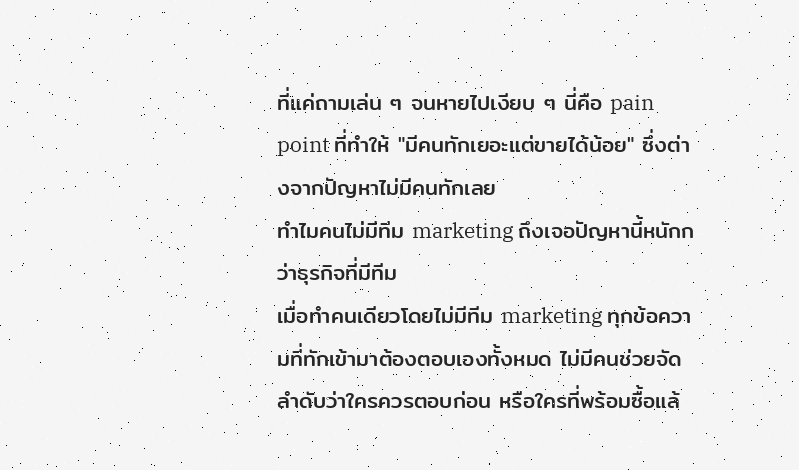ที่แค่ถามเล่น ๆ จนหายไปเงียบ ๆ นี่คือ pain point ที่ทำให้ "มีคนทักเยอะแต่ขายได้น้อย" ซึ่งต่างจากปัญหาไม่มีคนทักเลย
ทำไมคนไม่มีทีม marketing ถึงเจอปัญหานี้หนักกว่าธุรกิจที่มีทีม
เมื่อทำคนเดียวโดยไม่มีทีม marketing ทุกข้อความที่ทักเข้ามาต้องตอบเองทั้งหมด ไม่มีคนช่วยจัดลำดับว่าใครควรตอบก่อน หรือใครที่พร้อมซื้อแล้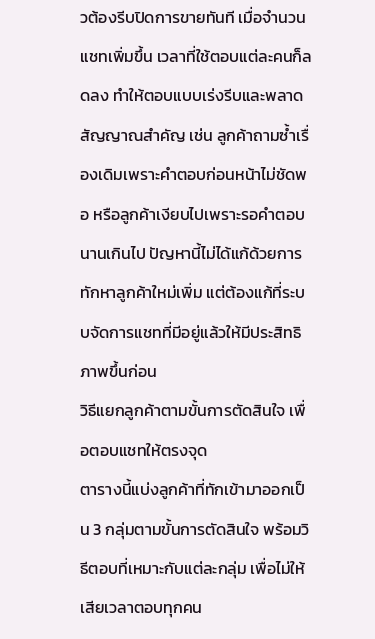วต้องรีบปิดการขายทันที เมื่อจำนวนแชทเพิ่มขึ้น เวลาที่ใช้ตอบแต่ละคนก็ลดลง ทำให้ตอบแบบเร่งรีบและพลาดสัญญาณสำคัญ เช่น ลูกค้าถามซ้ำเรื่องเดิมเพราะคำตอบก่อนหน้าไม่ชัดพอ หรือลูกค้าเงียบไปเพราะรอคำตอบนานเกินไป ปัญหานี้ไม่ได้แก้ด้วยการทักหาลูกค้าใหม่เพิ่ม แต่ต้องแก้ที่ระบบจัดการแชทที่มีอยู่แล้วให้มีประสิทธิภาพขึ้นก่อน
วิธีแยกลูกค้าตามขั้นการตัดสินใจ เพื่อตอบแชทให้ตรงจุด
ตารางนี้แบ่งลูกค้าที่ทักเข้ามาออกเป็น 3 กลุ่มตามขั้นการตัดสินใจ พร้อมวิธีตอบที่เหมาะกับแต่ละกลุ่ม เพื่อไม่ให้เสียเวลาตอบทุกคน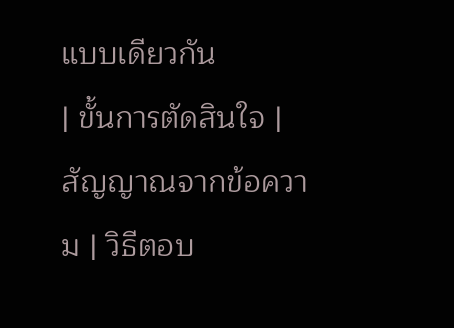แบบเดียวกัน
| ขั้นการตัดสินใจ | สัญญาณจากข้อความ | วิธีตอบ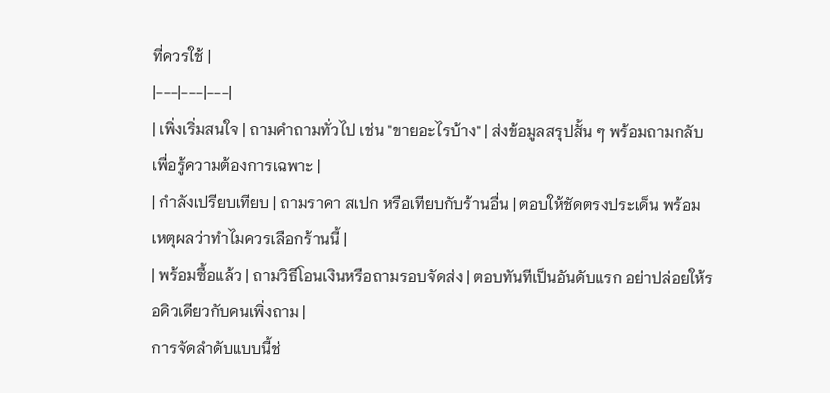ที่ควรใช้ |
|---|---|---|
| เพิ่งเริ่มสนใจ | ถามคำถามทั่วไป เช่น "ขายอะไรบ้าง" | ส่งข้อมูลสรุปสั้น ๆ พร้อมถามกลับเพื่อรู้ความต้องการเฉพาะ |
| กำลังเปรียบเทียบ | ถามราคา สเปก หรือเทียบกับร้านอื่น | ตอบให้ชัดตรงประเด็น พร้อมเหตุผลว่าทำไมควรเลือกร้านนี้ |
| พร้อมซื้อแล้ว | ถามวิธีโอนเงินหรือถามรอบจัดส่ง | ตอบทันทีเป็นอันดับแรก อย่าปล่อยให้รอคิวเดียวกับคนเพิ่งถาม |
การจัดลำดับแบบนี้ช่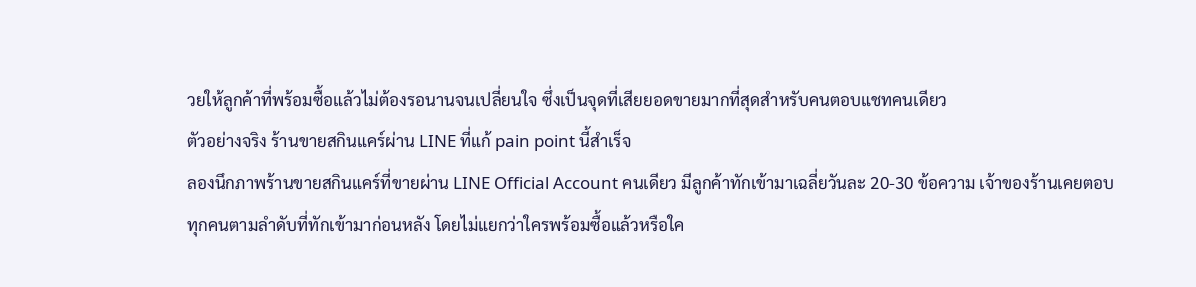วยให้ลูกค้าที่พร้อมซื้อแล้วไม่ต้องรอนานจนเปลี่ยนใจ ซึ่งเป็นจุดที่เสียยอดขายมากที่สุดสำหรับคนตอบแชทคนเดียว
ตัวอย่างจริง ร้านขายสกินแคร์ผ่าน LINE ที่แก้ pain point นี้สำเร็จ
ลองนึกภาพร้านขายสกินแคร์ที่ขายผ่าน LINE Official Account คนเดียว มีลูกค้าทักเข้ามาเฉลี่ยวันละ 20-30 ข้อความ เจ้าของร้านเคยตอบทุกคนตามลำดับที่ทักเข้ามาก่อนหลัง โดยไม่แยกว่าใครพร้อมซื้อแล้วหรือใค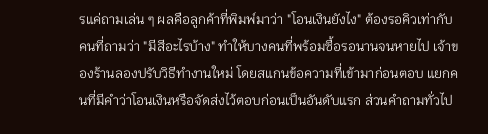รแค่ถามเล่น ๆ ผลคือลูกค้าที่พิมพ์มาว่า "โอนเงินยังไง" ต้องรอคิวเท่ากับคนที่ถามว่า "มีสีอะไรบ้าง" ทำให้บางคนที่พร้อมซื้อรอนานจนหายไป เจ้าของร้านลองปรับวิธีทำงานใหม่ โดยสแกนข้อความที่เข้ามาก่อนตอบ แยกคนที่มีคำว่าโอนเงินหรือจัดส่งไว้ตอบก่อนเป็นอันดับแรก ส่วนคำถามทั่วไป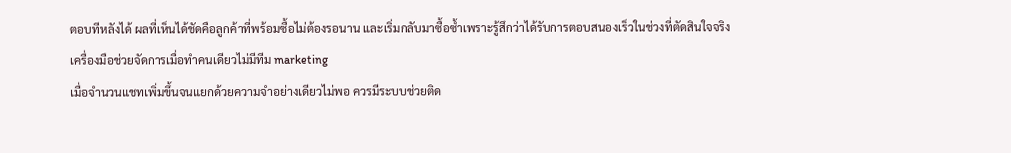ตอบทีหลังได้ ผลที่เห็นได้ชัดคือลูกค้าที่พร้อมซื้อไม่ต้องรอนาน และเริ่มกลับมาซื้อซ้ำเพราะรู้สึกว่าได้รับการตอบสนองเร็วในช่วงที่ตัดสินใจจริง
เครื่องมือช่วยจัดการเมื่อทำคนเดียวไม่มีทีม marketing
เมื่อจำนวนแชทเพิ่มขึ้นจนแยกด้วยความจำอย่างเดียวไม่พอ ควรมีระบบช่วยติด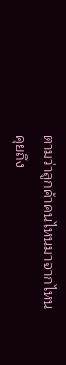ตามว่าลูกค้าคนไหนมาจากไหน คุยถึง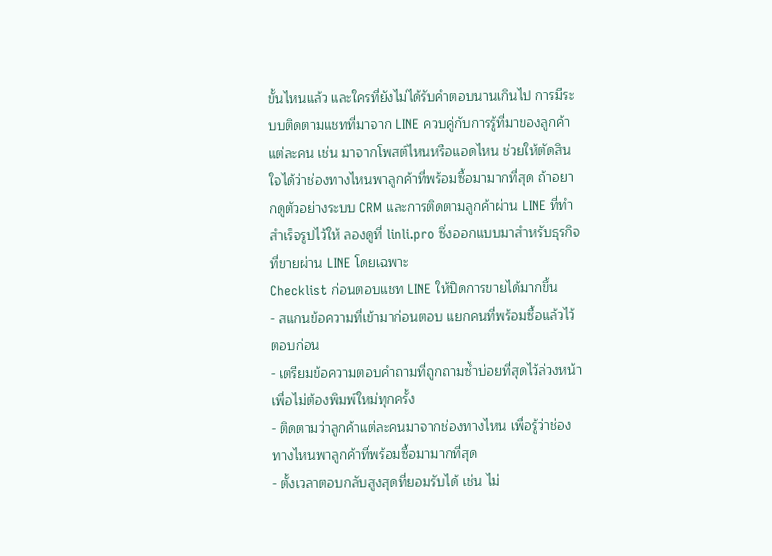ขั้นไหนแล้ว และใครที่ยังไม่ได้รับคำตอบนานเกินไป การมีระบบติดตามแชทที่มาจาก LINE ควบคู่กับการรู้ที่มาของลูกค้าแต่ละคน เช่น มาจากโพสต์ไหนหรือแอดไหน ช่วยให้ตัดสินใจได้ว่าช่องทางไหนพาลูกค้าที่พร้อมซื้อมามากที่สุด ถ้าอยากดูตัวอย่างระบบ CRM และการติดตามลูกค้าผ่าน LINE ที่ทำสำเร็จรูปไว้ให้ ลองดูที่ linli.pro ซึ่งออกแบบมาสำหรับธุรกิจที่ขายผ่าน LINE โดยเฉพาะ
Checklist ก่อนตอบแชท LINE ให้ปิดการขายได้มากขึ้น
- สแกนข้อความที่เข้ามาก่อนตอบ แยกคนที่พร้อมซื้อแล้วไว้ตอบก่อน
- เตรียมข้อความตอบคำถามที่ถูกถามซ้ำบ่อยที่สุดไว้ล่วงหน้า เพื่อไม่ต้องพิมพ์ใหม่ทุกครั้ง
- ติดตามว่าลูกค้าแต่ละคนมาจากช่องทางไหน เพื่อรู้ว่าช่องทางไหนพาลูกค้าที่พร้อมซื้อมามากที่สุด
- ตั้งเวลาตอบกลับสูงสุดที่ยอมรับได้ เช่น ไม่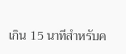เกิน 15 นาทีสำหรับค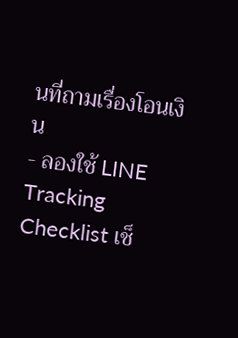นที่ถามเรื่องโอนเงิน
- ลองใช้ LINE Tracking Checklist เช็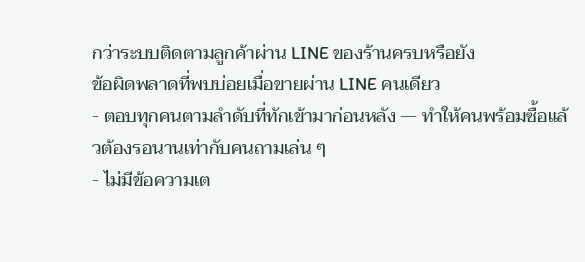กว่าระบบติดตามลูกค้าผ่าน LINE ของร้านครบหรือยัง
ข้อผิดพลาดที่พบบ่อยเมื่อขายผ่าน LINE คนเดียว
- ตอบทุกคนตามลำดับที่ทักเข้ามาก่อนหลัง — ทำให้คนพร้อมซื้อแล้วต้องรอนานเท่ากับคนถามเล่น ๆ
- ไม่มีข้อความเต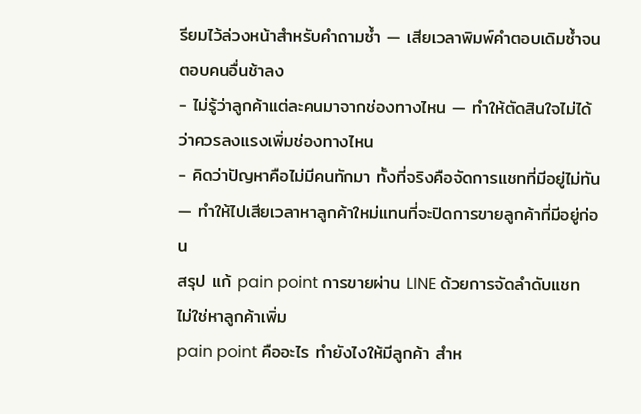รียมไว้ล่วงหน้าสำหรับคำถามซ้ำ — เสียเวลาพิมพ์คำตอบเดิมซ้ำจนตอบคนอื่นช้าลง
- ไม่รู้ว่าลูกค้าแต่ละคนมาจากช่องทางไหน — ทำให้ตัดสินใจไม่ได้ว่าควรลงแรงเพิ่มช่องทางไหน
- คิดว่าปัญหาคือไม่มีคนทักมา ทั้งที่จริงคือจัดการแชทที่มีอยู่ไม่ทัน — ทำให้ไปเสียเวลาหาลูกค้าใหม่แทนที่จะปิดการขายลูกค้าที่มีอยู่ก่อน
สรุป แก้ pain point การขายผ่าน LINE ด้วยการจัดลำดับแชท ไม่ใช่หาลูกค้าเพิ่ม
pain point คืออะไร ทำยังไงให้มีลูกค้า สำห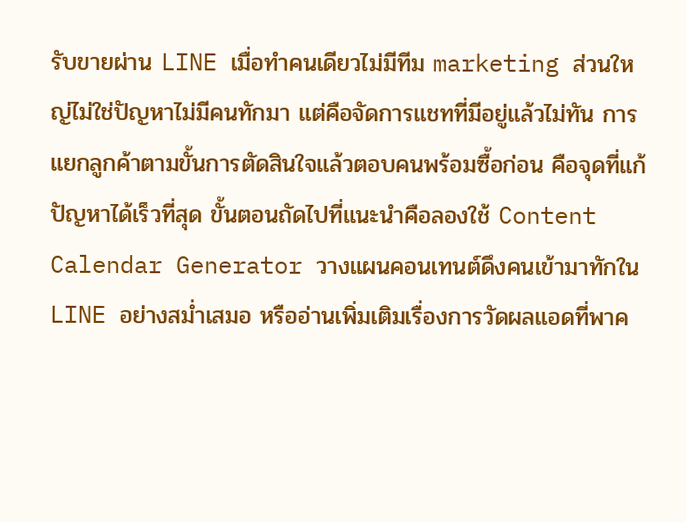รับขายผ่าน LINE เมื่อทำคนเดียวไม่มีทีม marketing ส่วนใหญ่ไม่ใช่ปัญหาไม่มีคนทักมา แต่คือจัดการแชทที่มีอยู่แล้วไม่ทัน การแยกลูกค้าตามขั้นการตัดสินใจแล้วตอบคนพร้อมซื้อก่อน คือจุดที่แก้ปัญหาได้เร็วที่สุด ขั้นตอนถัดไปที่แนะนำคือลองใช้ Content Calendar Generator วางแผนคอนเทนต์ดึงคนเข้ามาทักใน LINE อย่างสม่ำเสมอ หรืออ่านเพิ่มเติมเรื่องการวัดผลแอดที่พาค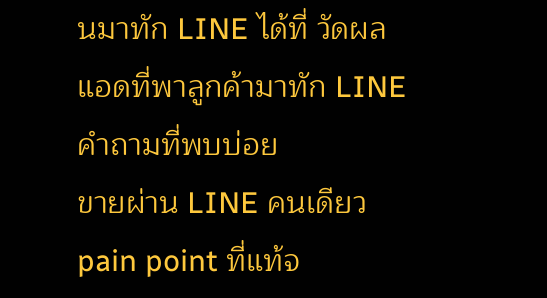นมาทัก LINE ได้ที่ วัดผลแอดที่พาลูกค้ามาทัก LINE
คำถามที่พบบ่อย
ขายผ่าน LINE คนเดียว pain point ที่แท้จ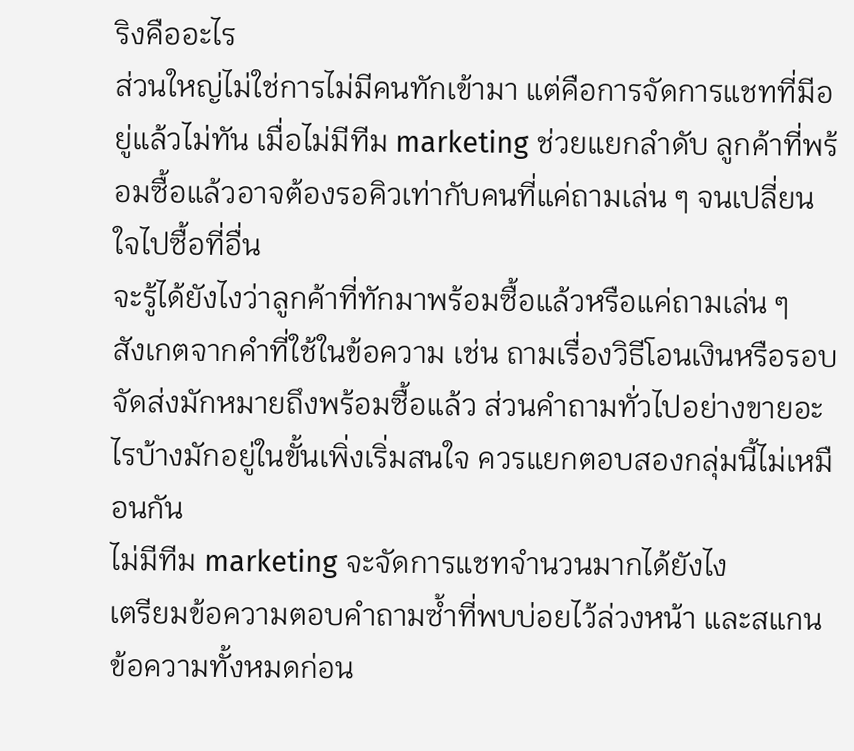ริงคืออะไร
ส่วนใหญ่ไม่ใช่การไม่มีคนทักเข้ามา แต่คือการจัดการแชทที่มีอยู่แล้วไม่ทัน เมื่อไม่มีทีม marketing ช่วยแยกลำดับ ลูกค้าที่พร้อมซื้อแล้วอาจต้องรอคิวเท่ากับคนที่แค่ถามเล่น ๆ จนเปลี่ยนใจไปซื้อที่อื่น
จะรู้ได้ยังไงว่าลูกค้าที่ทักมาพร้อมซื้อแล้วหรือแค่ถามเล่น ๆ
สังเกตจากคำที่ใช้ในข้อความ เช่น ถามเรื่องวิธีโอนเงินหรือรอบจัดส่งมักหมายถึงพร้อมซื้อแล้ว ส่วนคำถามทั่วไปอย่างขายอะไรบ้างมักอยู่ในขั้นเพิ่งเริ่มสนใจ ควรแยกตอบสองกลุ่มนี้ไม่เหมือนกัน
ไม่มีทีม marketing จะจัดการแชทจำนวนมากได้ยังไง
เตรียมข้อความตอบคำถามซ้ำที่พบบ่อยไว้ล่วงหน้า และสแกนข้อความทั้งหมดก่อน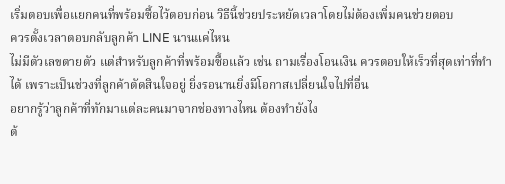เริ่มตอบเพื่อแยกคนที่พร้อมซื้อไว้ตอบก่อน วิธีนี้ช่วยประหยัดเวลาโดยไม่ต้องเพิ่มคนช่วยตอบ
ควรตั้งเวลาตอบกลับลูกค้า LINE นานแค่ไหน
ไม่มีตัวเลขตายตัว แต่สำหรับลูกค้าที่พร้อมซื้อแล้ว เช่น ถามเรื่องโอนเงิน ควรตอบให้เร็วที่สุดเท่าที่ทำได้ เพราะเป็นช่วงที่ลูกค้าตัดสินใจอยู่ ยิ่งรอนานยิ่งมีโอกาสเปลี่ยนใจไปที่อื่น
อยากรู้ว่าลูกค้าที่ทักมาแต่ละคนมาจากช่องทางไหน ต้องทำยังไง
ต้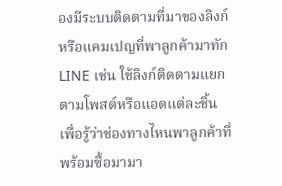องมีระบบติดตามที่มาของลิงก์หรือแคมเปญที่พาลูกค้ามาทัก LINE เช่น ใช้ลิงก์ติดตามแยกตามโพสต์หรือแอดแต่ละชิ้น เพื่อรู้ว่าช่องทางไหนพาลูกค้าที่พร้อมซื้อมามา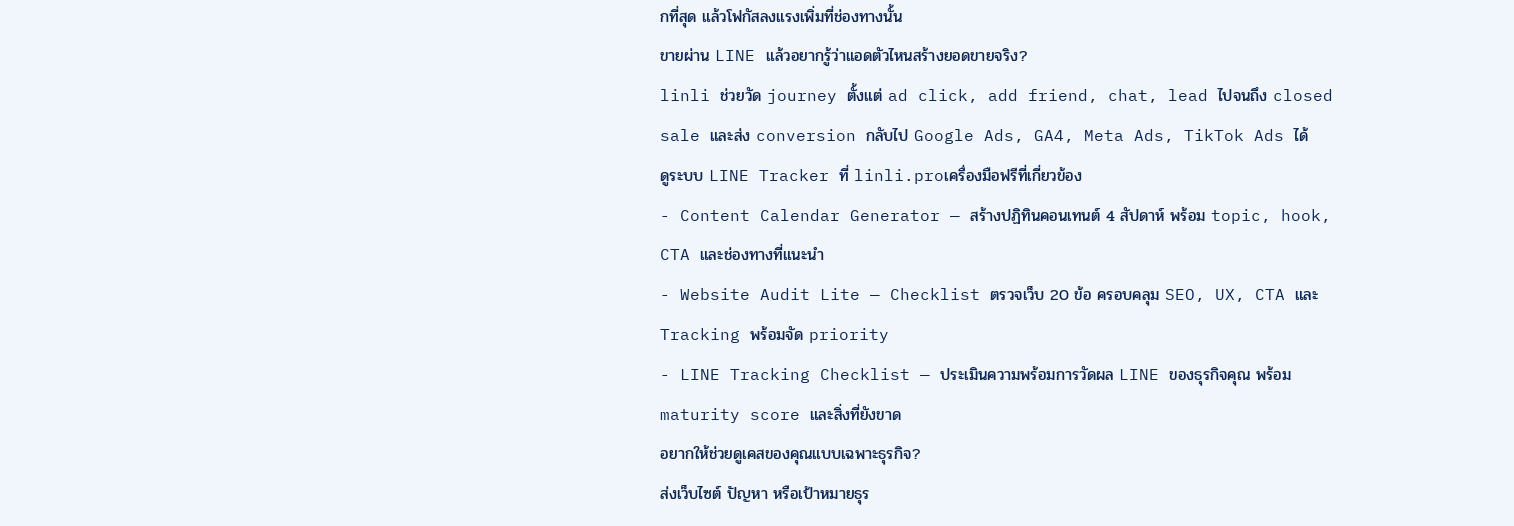กที่สุด แล้วโฟกัสลงแรงเพิ่มที่ช่องทางนั้น
ขายผ่าน LINE แล้วอยากรู้ว่าแอดตัวไหนสร้างยอดขายจริง?
linli ช่วยวัด journey ตั้งแต่ ad click, add friend, chat, lead ไปจนถึง closed sale และส่ง conversion กลับไป Google Ads, GA4, Meta Ads, TikTok Ads ได้
ดูระบบ LINE Tracker ที่ linli.proเครื่องมือฟรีที่เกี่ยวข้อง
- Content Calendar Generator — สร้างปฏิทินคอนเทนต์ 4 สัปดาห์ พร้อม topic, hook, CTA และช่องทางที่แนะนำ
- Website Audit Lite — Checklist ตรวจเว็บ 20 ข้อ ครอบคลุม SEO, UX, CTA และ Tracking พร้อมจัด priority
- LINE Tracking Checklist — ประเมินความพร้อมการวัดผล LINE ของธุรกิจคุณ พร้อม maturity score และสิ่งที่ยังขาด
อยากให้ช่วยดูเคสของคุณแบบเฉพาะธุรกิจ?
ส่งเว็บไซต์ ปัญหา หรือเป้าหมายธุร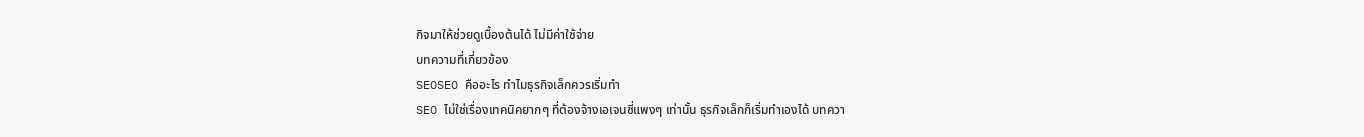กิจมาให้ช่วยดูเบื้องต้นได้ ไม่มีค่าใช้จ่าย
บทความที่เกี่ยวข้อง
SEOSEO คืออะไร ทำไมธุรกิจเล็กควรเริ่มทำ
SEO ไม่ใช่เรื่องเทคนิคยากๆ ที่ต้องจ้างเอเจนซี่แพงๆ เท่านั้น ธุรกิจเล็กก็เริ่มทำเองได้ บทควา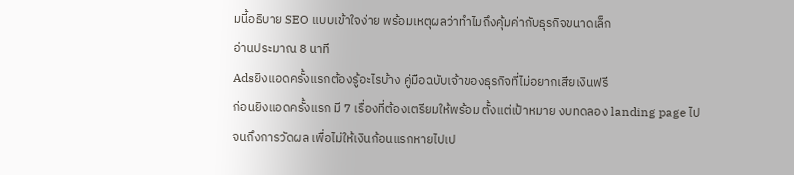มนี้อธิบาย SEO แบบเข้าใจง่าย พร้อมเหตุผลว่าทำไมถึงคุ้มค่ากับธุรกิจขนาดเล็ก
อ่านประมาณ 8 นาที
Adsยิงแอดครั้งแรกต้องรู้อะไรบ้าง คู่มือฉบับเจ้าของธุรกิจที่ไม่อยากเสียเงินฟรี
ก่อนยิงแอดครั้งแรก มี 7 เรื่องที่ต้องเตรียมให้พร้อม ตั้งแต่เป้าหมาย งบทดลอง landing page ไปจนถึงการวัดผล เพื่อไม่ให้เงินก้อนแรกหายไปเป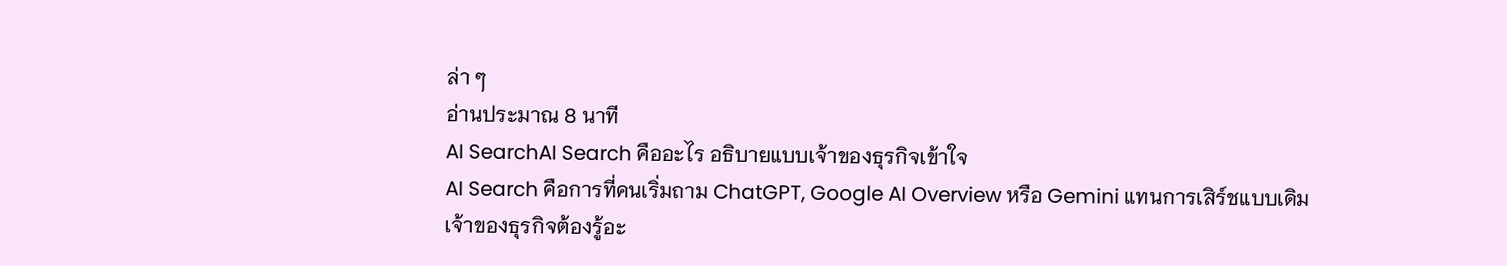ล่า ๆ
อ่านประมาณ 8 นาที
AI SearchAI Search คืออะไร อธิบายแบบเจ้าของธุรกิจเข้าใจ
AI Search คือการที่คนเริ่มถาม ChatGPT, Google AI Overview หรือ Gemini แทนการเสิร์ชแบบเดิม เจ้าของธุรกิจต้องรู้อะ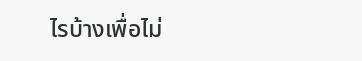ไรบ้างเพื่อไม่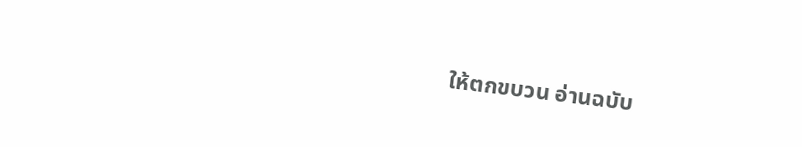ให้ตกขบวน อ่านฉบับ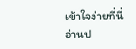เข้าใจง่ายที่นี่
อ่านป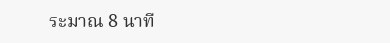ระมาณ 8 นาที